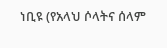ነቢዩ (የአላህ ሶላትና ሰላም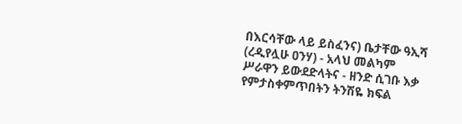በእርሳቸው ላይ ይስፈንና) ቤታቸው ዓኢሻ (ረዲየሏሁ ዐንሃ) - አላህ መልካም ሥራዋን ይውደድላትና - ዘንድ ሲገቡ እቃ የምታስቀምጥበትን ትንሽዬ ክፍል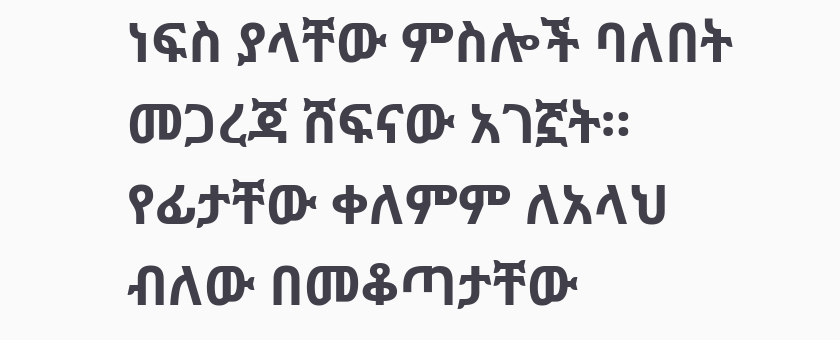ነፍስ ያላቸው ምስሎች ባለበት መጋረጃ ሸፍናው አገኟት። የፊታቸው ቀለምም ለአላህ ብለው በመቆጣታቸው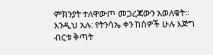ምክንያት ተለዋውጦ መጋረጃውን አወለቁት። እንዲህ አሉ: የትንሳኤ ቀን ከሰዎች ሁሉ እጅግ ብርቱ ቅጣት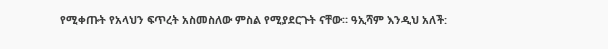የሚቀጡት የአላህን ፍጥረት አስመስለው ምስል የሚያደርጉት ናቸው። ዓኢሻም እንዲህ አለች: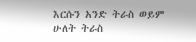እርሱን አንድ ትራስ ወይም ሁለት ትራስ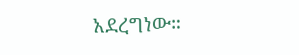አደረግነው።